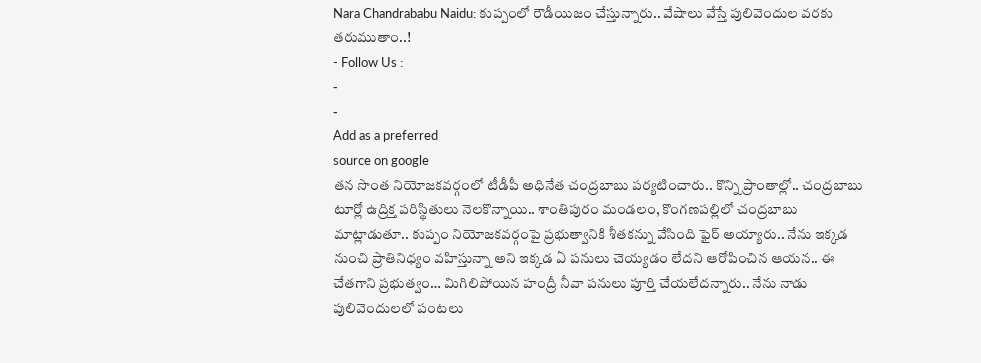Nara Chandrababu Naidu: కుప్పంలో రౌడీయిజం చేస్తున్నారు.. వేషాలు వేస్తే పులివెందుల వరకు తరుముతాం..!
- Follow Us :
-
-
Add as a preferred
source on google
తన సొంత నియోజకవర్గంలో టీడీపీ అధినేత చంద్రబాబు పర్యటించారు.. కొన్ని ప్రాంతాల్లో.. చంద్రబాబు టూర్లో ఉద్రిక్త పరిస్థితులు నెలకొన్నాయి.. శాంతిపురం మండలం, కొంగణపల్లిలో చంద్రబాబు మాట్లాడుతూ.. కుప్పం నియోజకవర్గంపై ప్రభుత్వానికి శీతకన్ను వేసింది ఫైర్ అయ్యారు.. నేను ఇక్కడ నుంచి ప్రాతినిధ్యం వహిస్తున్నా అని ఇక్కడ ఏ పనులు చెయ్యడం లేదని ఆరోపించిన ఆయన.. ఈ చేతగాని ప్రభుత్వం… మిగిలిపోయిన హంద్రీ నీవా పనులు పూర్తి చేయలేదన్నారు.. నేను నాడు పులివెందులలో పంటలు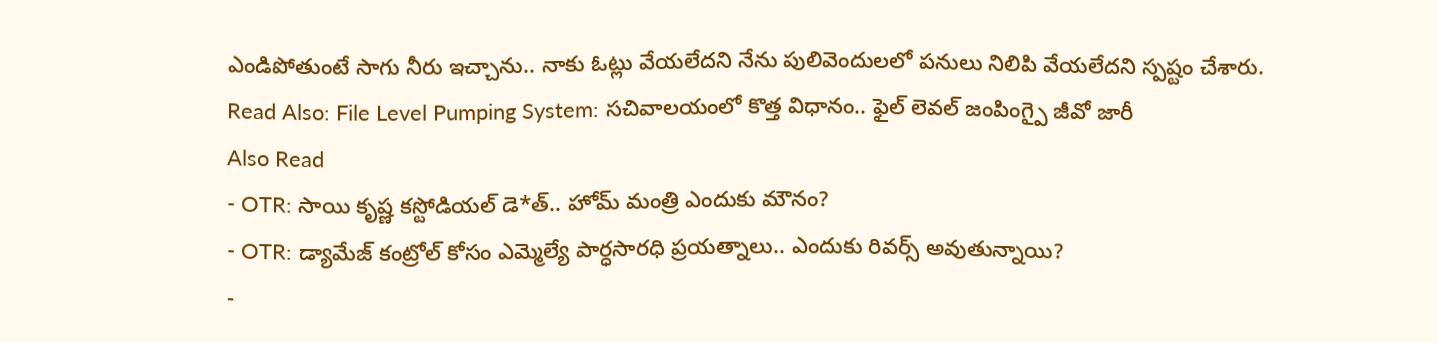ఎండిపోతుంటే సాగు నీరు ఇచ్చాను.. నాకు ఓట్లు వేయలేదని నేను పులివెందులలో పనులు నిలిపి వేయలేదని స్పష్టం చేశారు.
Read Also: File Level Pumping System: సచివాలయంలో కొత్త విధానం.. ఫైల్ లెవల్ జంపింగ్పై జీవో జారీ
Also Read
- OTR: సాయి కృష్ణ కస్టోడియల్ డె*త్.. హోమ్ మంత్రి ఎందుకు మౌనం?
- OTR: డ్యామేజ్ కంట్రోల్ కోసం ఎమ్మెల్యే పార్ధసారధి ప్రయత్నాలు.. ఎందుకు రివర్స్ అవుతున్నాయి?
-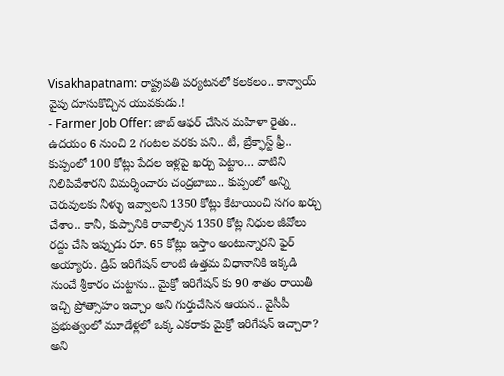Visakhapatnam: రాష్ట్రపతి పర్యటనలో కలకలం.. కాన్వాయ్ వైపు దూసుకొచ్చిన యువకుడు.!
- Farmer Job Offer: జాబ్ ఆఫర్ చేసిన మహిళా రైతు.. ఉదయం 6 నుంచి 2 గంటల వరకు పని.. టీ, బ్రేక్ఫాస్ట్ ఫ్రీ..
కుప్పంలో 100 కోట్లు పేదల ఇళ్లపై ఖర్చు పెట్టాం… వాటిని నిలిపివేశారని విమర్శించారు చంద్రబాబు.. కుప్పంలో అన్ని చెరువులకు నీళ్ళు ఇవ్వాలని 1350 కోట్లు కేటాయించి సగం ఖర్చు చేశాం.. కానీ, కుప్పానికి రావాల్సిన 1350 కోట్ల నిధుల జీవోలు రద్దు చేసి ఇప్పుడు రూ. 65 కోట్లు ఇస్తాం అంటున్నారని ఫైర్ అయ్యారు. డ్రిప్ ఇరిగేషన్ లాంటి ఉత్తమ విధానానికి ఇక్కడి నుంచే శ్రీకారం చుట్టాను.. మైక్రో ఇరిగేషన్ కు 90 శాతం రాయితీ ఇచ్చి ప్రోత్సాహం ఇచ్చాం అని గుర్తుచేసిన ఆయన.. వైసీపీ ప్రభుత్వంలో మూడేళ్లలో ఒక్క ఎకరాకు మైక్రో ఇరిగేషన్ ఇచ్చారా? అని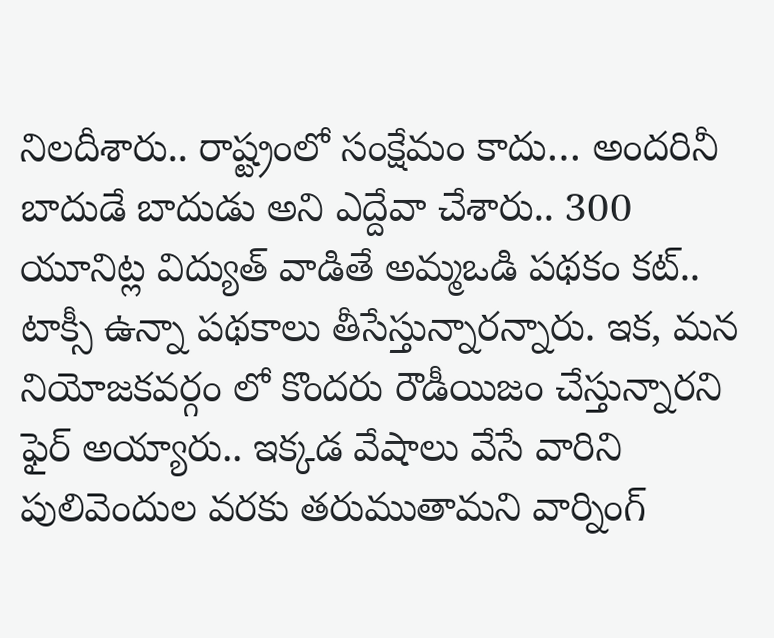నిలదీశారు.. రాష్ట్రంలో సంక్షేమం కాదు… అందరినీ బాదుడే బాదుడు అని ఎద్దేవా చేశారు.. 300 యూనిట్ల విద్యుత్ వాడితే అమ్మఒడి పథకం కట్.. టాక్సీ ఉన్నా పథకాలు తీసేస్తున్నారన్నారు. ఇక, మన నియోజకవర్గం లో కొందరు రౌడీయిజం చేస్తున్నారని ఫైర్ అయ్యారు.. ఇక్కడ వేషాలు వేసే వారిని పులివెందుల వరకు తరుముతామని వార్నింగ్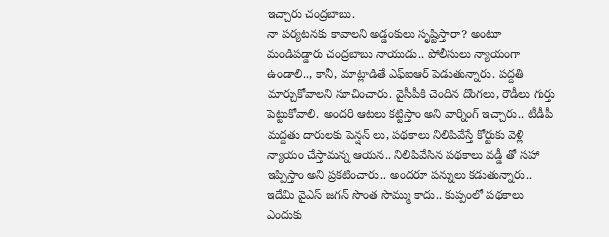ఇచ్చారు చంద్రబాబు.
నా పర్యటనకు కావాలని అడ్డంకులు సృష్టిస్తారా? అంటూ మండిపడ్డారు చంద్రబాబు నాయుడు.. పోలీసులు న్యాయంగా ఉండాలి.., కానీ, మాట్లాడితే ఎఫ్ఐఆర్ పెడుతున్నారు. పద్దతి మార్చుకోవాలని సూచించారు. వైసీపీకి చెందిన దొంగలు, రౌడీలు గుర్తు పెట్టుకోవాలి. అందరి ఆటలు కట్టిస్తాం అని వార్నింగ్ ఇచ్చారు.. టీడీపీ మద్దతు దారులకు పెన్షన్ లు, పథకాలు నిలిపివేస్తే కోర్టుకు వెళ్లి న్యాయం చేస్తామన్న ఆయన.. నిలిపివేసిన పథకాలు వడ్డీ తో సహా ఇప్పిస్తాం అని ప్రకటించారు.. అందరూ పన్నులు కడుతున్నారు.. ఇదేమి వైఎస్ జగన్ సొంత సొమ్ము కాదు.. కుప్పంలో పథకాలు ఎందుకు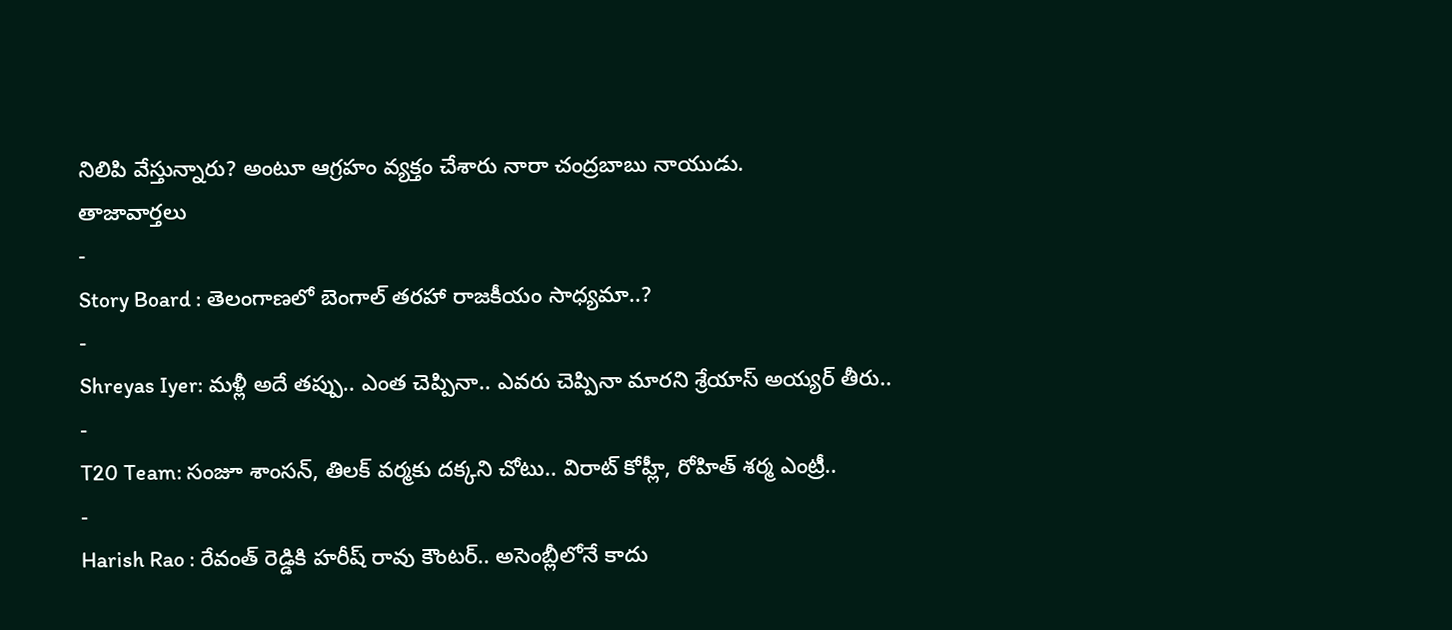నిలిపి వేస్తున్నారు? అంటూ ఆగ్రహం వ్యక్తం చేశారు నారా చంద్రబాబు నాయుడు.
తాజావార్తలు
-
Story Board : తెలంగాణలో బెంగాల్ తరహా రాజకీయం సాధ్యమా..?
-
Shreyas Iyer: మళ్లీ అదే తప్పు.. ఎంత చెప్పినా.. ఎవరు చెప్పినా మారని శ్రేయాస్ అయ్యర్ తీరు..
-
T20 Team: సంజూ శాంసన్, తిలక్ వర్మకు దక్కని చోటు.. విరాట్ కోహ్లీ, రోహిత్ శర్మ ఎంట్రీ..
-
Harish Rao : రేవంత్ రెడ్డికి హరీష్ రావు కౌంటర్.. అసెంబ్లీలోనే కాదు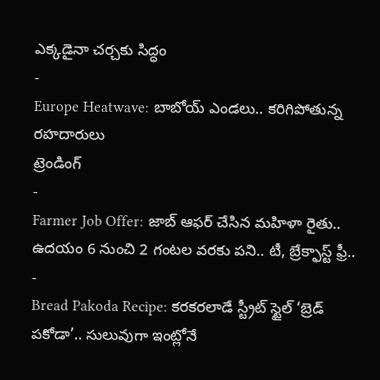ఎక్కడైనా చర్చకు సిద్ధం
-
Europe Heatwave: బాబోయ్ ఎండలు.. కరిగిపోతున్న రహదారులు
ట్రెండింగ్
-
Farmer Job Offer: జాబ్ ఆఫర్ చేసిన మహిళా రైతు.. ఉదయం 6 నుంచి 2 గంటల వరకు పని.. టీ, బ్రేక్ఫాస్ట్ ఫ్రీ..
-
Bread Pakoda Recipe: కరకరలాడే స్ట్రీట్ స్టైల్ ‘బ్రెడ్ పకోడా’.. సులువుగా ఇంట్లోనే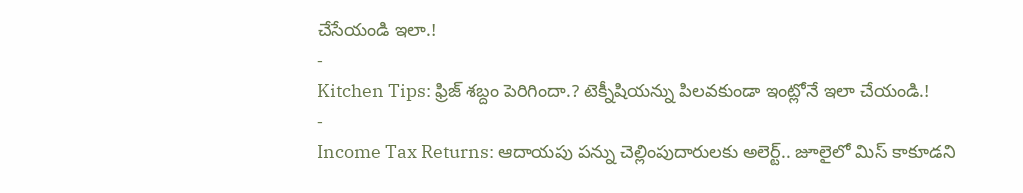చేసేయండి ఇలా.!
-
Kitchen Tips: ఫ్రిజ్ శబ్దం పెరిగిందా.? టెక్నీషియన్ను పిలవకుండా ఇంట్లోనే ఇలా చేయండి.!
-
Income Tax Returns: ఆదాయపు పన్ను చెల్లింపుదారులకు అలెర్ట్.. జూలైలో మిస్ కాకూడని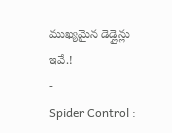ముఖ్యమైన డెడ్లైన్లు ఇవే.!
-
Spider Control :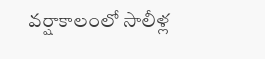వర్షాకాలంలో సాలీళ్ల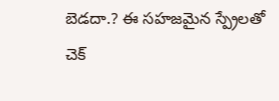బెడదా.? ఈ సహజమైన స్ప్రేలతో చెక్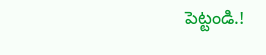పెట్టండి.!